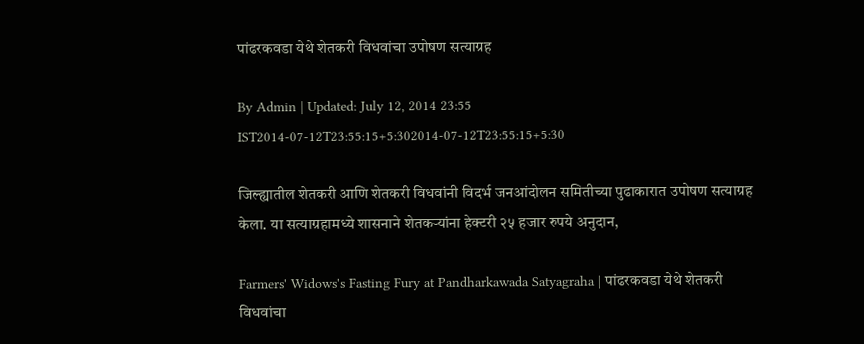पांढरकवडा येथे शेतकरी विधवांचा उपोषण सत्याग्रह

By Admin | Updated: July 12, 2014 23:55 IST2014-07-12T23:55:15+5:302014-07-12T23:55:15+5:30

जिल्ह्यातील शेतकरी आणि शेतकरी विधवांनी विदर्भ जनआंदोलन समितीच्या पुढाकारात उपोषण सत्याग्रह केला. या सत्याग्रहामध्ये शासनाने शेतकऱ्यांना हेक्टरी २५ हजार रुपये अनुदान,

Farmers' Widows's Fasting Fury at Pandharkawada Satyagraha | पांढरकवडा येथे शेतकरी विधवांचा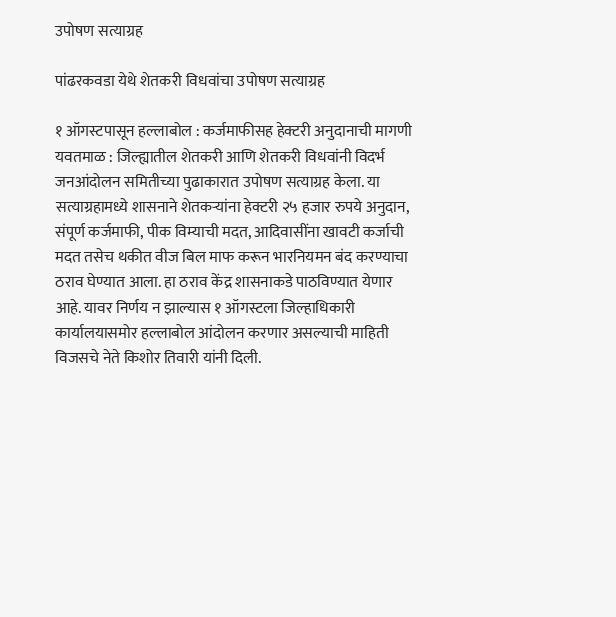उपोषण सत्याग्रह

पांढरकवडा येथे शेतकरी विधवांचा उपोषण सत्याग्रह

१ ऑगस्टपासून हल्लाबोल : कर्जमाफीसह हेक्टरी अनुदानाची मागणी
यवतमाळ : जिल्ह्यातील शेतकरी आणि शेतकरी विधवांनी विदर्भ जनआंदोलन समितीच्या पुढाकारात उपोषण सत्याग्रह केला. या सत्याग्रहामध्ये शासनाने शेतकऱ्यांना हेक्टरी २५ हजार रुपये अनुदान, संपूर्ण कर्जमाफी, पीक विम्याची मदत, आदिवासींना खावटी कर्जाची मदत तसेच थकीत वीज बिल माफ करून भारनियमन बंद करण्याचा ठराव घेण्यात आला. हा ठराव केंद्र शासनाकडे पाठविण्यात येणार आहे. यावर निर्णय न झाल्यास १ ऑगस्टला जिल्हाधिकारी कार्यालयासमोर हल्लाबोल आंदोलन करणार असल्याची माहिती विजसचे नेते किशोर तिवारी यांनी दिली.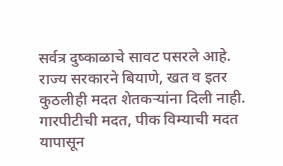सर्वत्र दुष्काळाचे सावट पसरले आहे. राज्य सरकारने बियाणे, खत व इतर कुठलीही मदत शेतकऱ्यांना दिली नाही. गारपीटीची मदत, पीक विम्याची मदत यापासून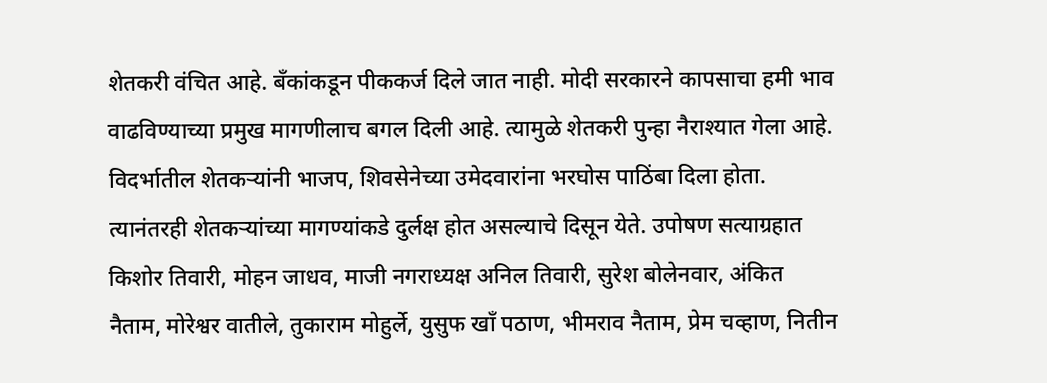शेतकरी वंचित आहे. बँकांकडून पीककर्ज दिले जात नाही. मोदी सरकारने कापसाचा हमी भाव वाढविण्याच्या प्रमुख मागणीलाच बगल दिली आहे. त्यामुळे शेतकरी पुन्हा नैराश्यात गेला आहे. विदर्भातील शेतकऱ्यांनी भाजप, शिवसेनेच्या उमेदवारांना भरघोस पाठिंबा दिला होता. त्यानंतरही शेतकऱ्यांच्या मागण्यांकडे दुर्लक्ष होत असल्याचे दिसून येते. उपोषण सत्याग्रहात किशोर तिवारी, मोहन जाधव, माजी नगराध्यक्ष अनिल तिवारी, सुरेश बोलेनवार, अंकित नैताम, मोरेश्वर वातीले, तुकाराम मोहुर्ले, युसुफ खाँ पठाण, भीमराव नैताम, प्रेम चव्हाण, नितीन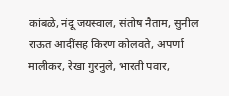कांबळे, नंदू जयस्वाल, संतोष नैताम, सुनील राऊत आदींसह किरण कोलवते, अपर्णा मालीकर, रेखा गुरनुले, भारती पवार,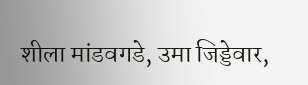शीला मांडवगडे, उमा जिड्डेवार,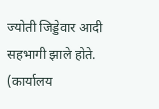ज्योती जिड्डेवार आदी सहभागी झाले होते. (कार्यालय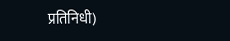प्रतिनिधी)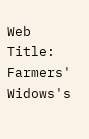Web Title: Farmers' Widows's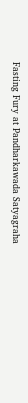Fasting Fury at Pandharkawada Satyagraha